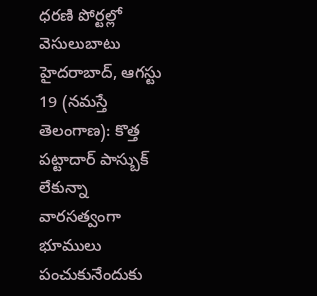ధరణి పోర్టల్లో వెసులుబాటు హైదరాబాద్, ఆగస్టు 19 (నమస్తే తెలంగాణ): కొత్త పట్టాదార్ పాస్బుక్ లేకున్నా వారసత్వంగా భూములు పంచుకునేందుకు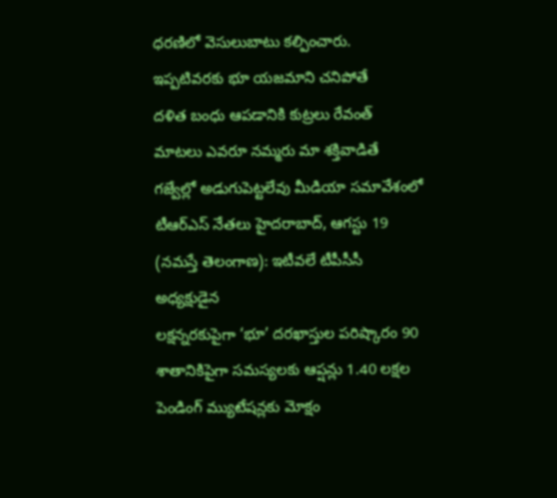ధరణిలో వెసులుబాటు కల్పించారు. ఇప్పటివరకు భూ యజమాని చనిపోతే
దళిత బంధు ఆపడానికి కుట్రలు రేవంత్ మాటలు ఎవరూ నమ్మరు మా శక్తివాడితే గజ్వేల్లో అడుగుపెట్టలేవు మీడియా సమావేశంలో టీఆర్ఎస్ నేతలు హైదరాబాద్, ఆగస్టు 19 (నమస్తే తెలంగాణ): ఇటీవలే టీపీసీసీ అధ్యక్షుడైన
లక్షన్నరకుపైగా ‘భూ’ దరఖాస్తుల పరిష్కారం 90 శాతానికిపైగా సమస్యలకు ఆప్షన్లు 1.40 లక్షల పెండింగ్ మ్యుటేషన్లకు మోక్షం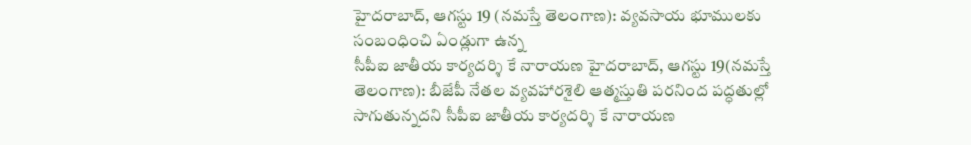హైదరాబాద్, ఆగస్టు 19 (నమస్తే తెలంగాణ): వ్యవసాయ భూములకు సంబంధించి ఏండ్లుగా ఉన్న
సీపీఐ జాతీయ కార్యదర్శి కే నారాయణ హైదరాబాద్, ఆగస్టు 19(నమస్తే తెలంగాణ): బీజేపీ నేతల వ్యవహారశైలి ఆత్మస్తుతి పరనింద పద్ధతుల్లో సాగుతున్నదని సీపీఐ జాతీయ కార్యదర్శి కే నారాయణ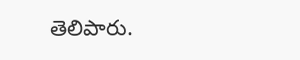తెలిపారు.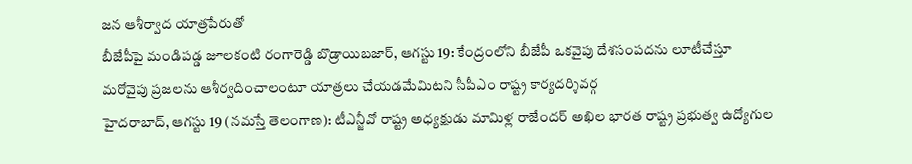జన ఆశీర్వాద యాత్రపేరుతో
బీజేపీపై మండిపడ్డ జూలకంటి రంగారెడ్డి బొడ్రాయిబజార్, ఆగస్టు 19: కేంద్రంలోని బీజేపీ ఒకవైపు దేశసంపదను లూటీచేస్తూ మరోవైపు ప్రజలను ఆశీర్వదించాలంటూ యాత్రలు చేయడమేమిటని సీపీఎం రాష్ట్ర కార్యదర్శివర్గ
హైదరాబాద్, ఆగస్టు 19 (నమస్తే తెలంగాణ): టీఎన్జీవో రాష్ట్ర అధ్యక్షుడు మామిళ్ల రాజేందర్ అఖిల భారత రాష్ట్ర ప్రభుత్వ ఉద్యోగుల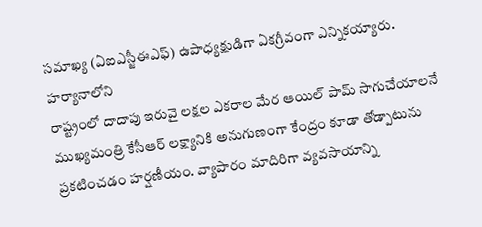సమాఖ్య (ఏఐఎస్జీఈఎఫ్) ఉపాధ్యక్షుడిగా ఏకగ్రీవంగా ఎన్నికయ్యారు. హర్యానాలోని
రాష్ట్రంలో దాదాపు ఇరువై లక్షల ఎకరాల మేర ఆయిల్ పామ్ సాగుచేయాలనే ముఖ్యమంత్రి కేసీఆర్ లక్ష్యానికి అనుగుణంగా కేంద్రం కూడా తోడ్పాటును ప్రకటించడం హర్షణీయం. వ్యాపారం మాదిరిగా వ్యవసాయాన్ని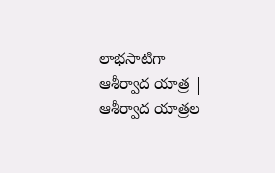లాభసాటిగా
ఆశీర్వాద యాత్ర | ఆశీర్వాద యాత్రల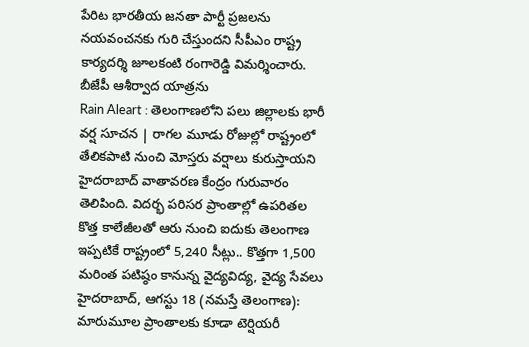పేరిట భారతీయ జనతా పార్టీ ప్రజలను నయవంచనకు గురి చేస్తుందని సీపీఎం రాష్ట్ర కార్యదర్శి జూలకంటి రంగారెడ్డి విమర్శించారు. బీజేపీ ఆశీర్వాద యాత్రను
Rain Aleart : తెలంగాణలోని పలు జిల్లాలకు భారీ వర్ష సూచన | రాగల మూడు రోజుల్లో రాష్ట్రంలో తేలికపాటి నుంచి మోస్తరు వర్షాలు కురుస్తాయని హైదరాబాద్ వాతావరణ కేంద్రం గురువారం తెలిపింది. విదర్భ పరిసర ప్రాంతాల్లో ఉపరితల
కొత్త కాలేజీలతో ఆరు నుంచి ఐదుకు తెలంగాణ ఇప్పటికే రాష్ట్రంలో 5,240 సీట్లు.. కొత్తగా 1,500 మరింత పటిష్ఠం కానున్న వైద్యవిద్య, వైద్య సేవలు హైదరాబాద్, ఆగస్టు 18 (నమస్తే తెలంగాణ): మారుమూల ప్రాంతాలకు కూడా టెర్షియరీ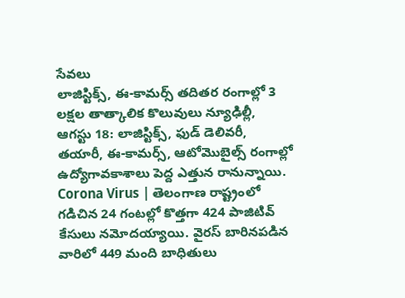సేవలు
లాజిస్టిక్స్, ఈ-కామర్స్ తదితర రంగాల్లో 3 లక్షల తాత్కాలిక కొలువులు న్యూఢిల్లీ, ఆగస్టు 18: లాజిస్టిక్స్, ఫుడ్ డెలివరీ, తయారీ, ఈ-కామర్స్, ఆటోమొబైల్స్ రంగాల్లో ఉద్యోగావకాశాలు పెద్ద ఎత్తున రానున్నాయి.
Corona Virus | తెలంగాణ రాష్ట్రంలో గడిచిన 24 గంటల్లో కొత్తగా 424 పాజిటివ్ కేసులు నమోదయ్యాయి. వైరస్ బారినపడిన వారిలో 449 మంది బాధితులు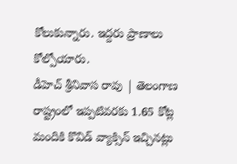కోలుకున్నారు. ఇద్దరు ప్రాణాలు కోల్పోయారు.
డీహెచ్ శ్రీనివాస రావు | తెలంగాణ రాష్ట్రంలో ఇప్పటివరకు 1.65 కోట్ల మందికి కొవిడ్ వ్యాక్సిన్ ఇచ్చినట్లు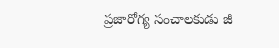ప్రజారోగ్య సంచాలకుడు జీ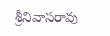శ్రీనివాసరావు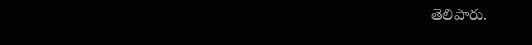తెలిపారు.